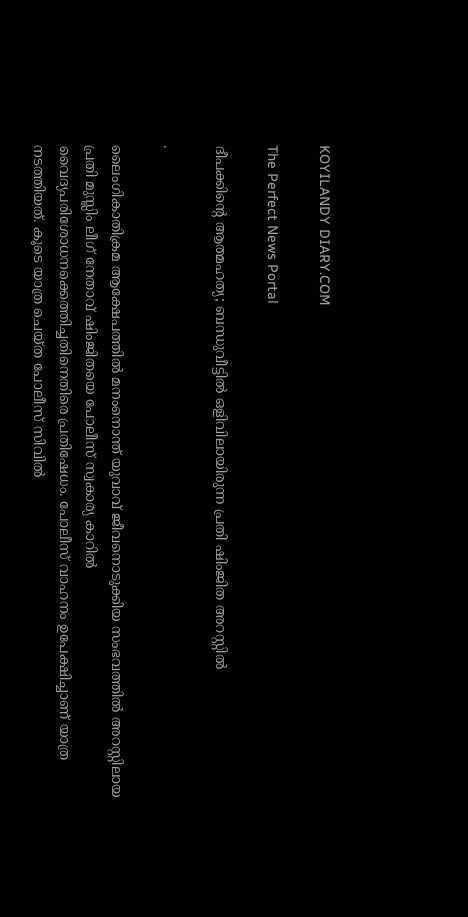KOYILANDY DIARY.COM

The Perfect News Portal

ദീപക്കിന്റെ ആത്മഹത്യ; ബന്ധുവീട്ടിൽ ഒളിവിലായിരുന്ന പ്രതി ഷിംജിത അറസ്റ്റിൽ

.

ലൈംഗികാതിക്രമ ആക്ഷേപത്തിൽ മനംനൊന്ത് യുവാവ് ജീവനൊടുക്കിയ സംഭവത്തിൽ അറസ്റ്റിലായ പ്രതി മുസ്ലിം ലീഗ് നേതാവ് ഷിംജിതയെ പോലീസ് സ്വകാര്യ കാറിൽ വൈദ്യപരിശോധനക്കെത്തിച്ചതിനെതിരെ പ്രതിഷേധം. പോലീസ് വാഹനം ഉപേക്ഷിച്ചാണ് യാത്ര നടത്തിയത്. കൂടെ യാത്ര ചെയ്ത പോലീസ് സിവിൽ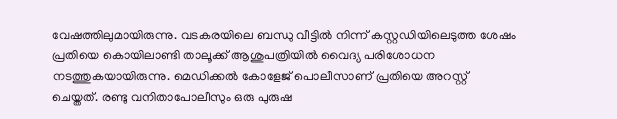വേഷത്തിലുമായിരുന്നു. വടകരയിലെ ബന്ധു വീട്ടിൽ നിന്ന് കസ്റ്റഡിയിലെടുത്ത ശേഷം പ്രതിയെ കൊയിലാണ്ടി താലൂക്ക് ആശുപത്രിയിൽ വൈദ്യ പരിശോധന നടത്തുകയായിരുന്നു. മെഡിക്കൽ കോളേജ് പൊലീസാണ് പ്രതിയെ അറസ്റ്റ് ചെയ്തത്. രണ്ടു വനിതാപോലീസും ഒരു പുരുഷ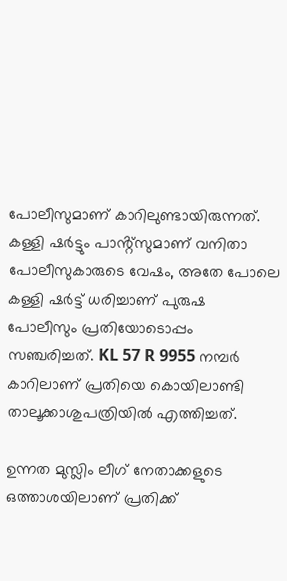പോലീസുമാണ് കാറിലുണ്ടായിരുന്നത്. കള്ളി ഷർട്ടും പാൻ്റ്സുമാണ് വനിതാ പോലീസുകാരുടെ വേഷം, അതേ പോലെ കള്ളി ഷർട്ട് ധരിച്ചാണ് പുരുഷ പോലീസും പ്രതിയോടൊപ്പം സഞ്ചരിച്ചത്. KL 57 R 9955 നമ്പർ കാറിലാണ് പ്രതിയെ കൊയിലാണ്ടി താലൂക്കാശുപത്രിയിൽ എത്തിച്ചത്.

ഉന്നത മുസ്ലിം ലീഗ് നേതാക്കളുടെ ഒത്താശയിലാണ് പ്രതിക്ക്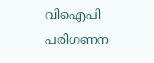വിഐപി പരിഗണന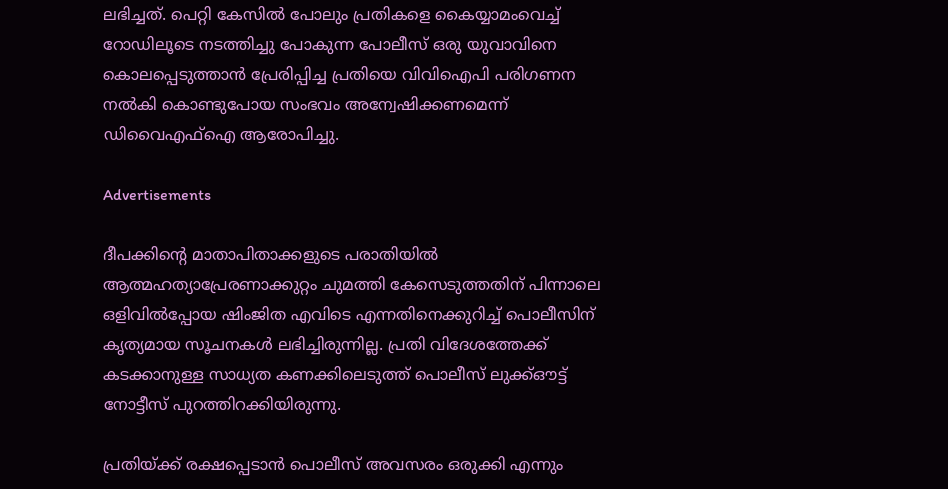ലഭിച്ചത്. പെറ്റി കേസിൽ പോലും പ്രതികളെ കൈയ്യാമംവെച്ച് റോഡിലൂടെ നടത്തിച്ചു പോകുന്ന പോലീസ് ഒരു യുവാവിനെ കൊലപ്പെടുത്താൻ പ്രേരിപ്പിച്ച പ്രതിയെ വിവിഐപി പരിഗണന നൽകി കൊണ്ടുപോയ സംഭവം അന്വേഷിക്കണമെന്ന് ഡിവൈഎഫ്ഐ ആരോപിച്ചു.

Advertisements

ദീപക്കിന്റെ മാതാപിതാക്കളുടെ പരാതിയില്‍ ആത്മഹത്യാപ്രേരണാക്കുറ്റം ചുമത്തി കേസെടുത്തതിന് പിന്നാലെ ഒളിവില്‍പ്പോയ ഷിംജിത എവിടെ എന്നതിനെക്കുറിച്ച് പൊലീസിന് കൃത്യമായ സൂചനകള്‍ ലഭിച്ചിരുന്നില്ല. പ്രതി വിദേശത്തേക്ക് കടക്കാനുള്ള സാധ്യത കണക്കിലെടുത്ത് പൊലീസ് ലുക്ക്ഔട്ട് നോട്ടീസ് പുറത്തിറക്കിയിരുന്നു.

പ്രതിയ്ക്ക് രക്ഷപ്പെടാൻ പൊലീസ് അവസരം ഒരുക്കി എന്നും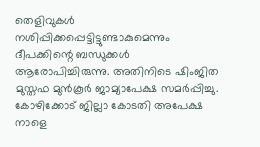തെളിവുകൾ നശിപ്പിക്കപ്പെട്ടിട്ടുണ്ടാകുമെന്നും ദീപക്കിന്റെ ബന്ധുക്കൾ ആരോപിച്ചിരുന്നു. അതിനിടെ ഷിംജിത മുസ്തഫ മുൻകൂർ ജാമ്യാപേക്ഷ സമർപ്പിച്ചു. കോഴിക്കോട് ജില്ലാ കോടതി അപേക്ഷ നാളെ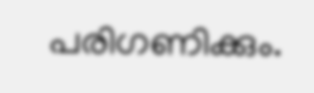പരിഗണിക്കും.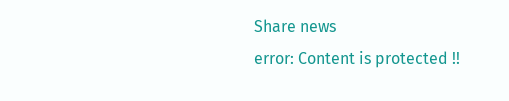Share news
error: Content is protected !!